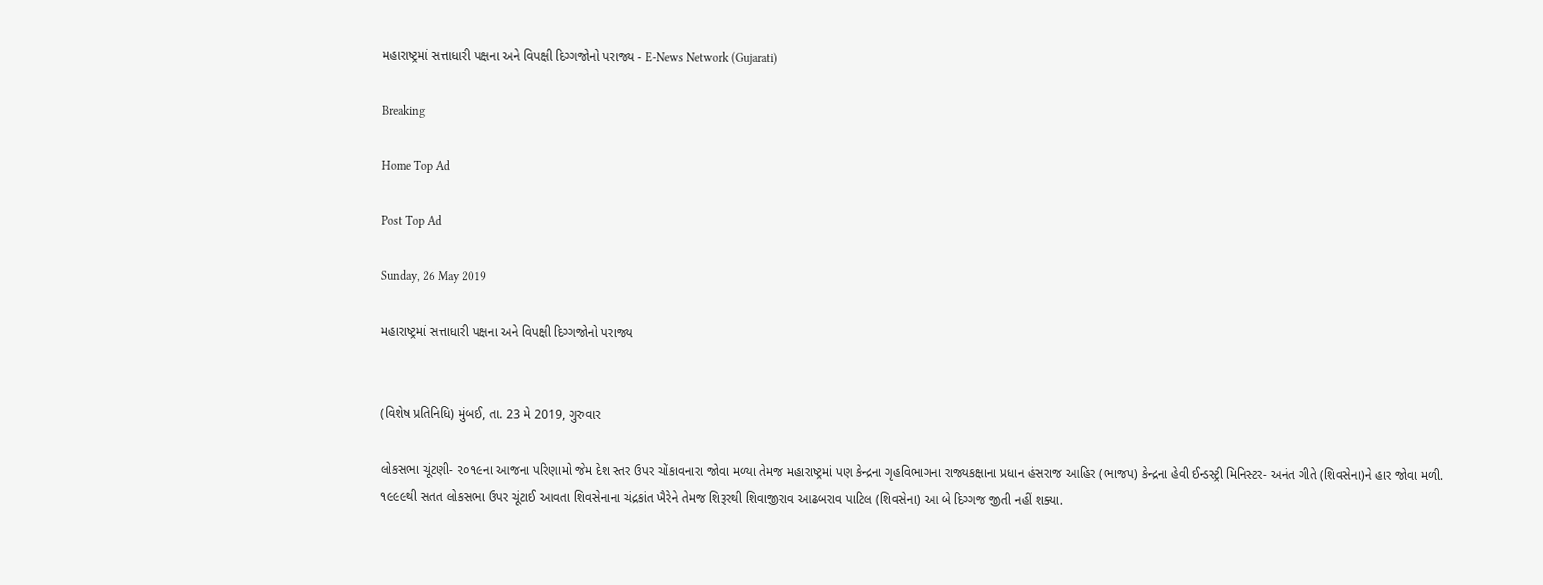મહારાષ્ટ્રમાં સત્તાધારી પક્ષના અને વિપક્ષી દિગ્ગજોનો પરાજ્ય - E-News Network (Gujarati)

Breaking

Home Top Ad

Post Top Ad

Sunday, 26 May 2019

મહારાષ્ટ્રમાં સત્તાધારી પક્ષના અને વિપક્ષી દિગ્ગજોનો પરાજ્ય


(વિશેષ પ્રતિનિધિ) મુંબઈ, તા. 23 મે 2019, ગુરુવાર

લોકસભા ચૂંટણી- ૨૦૧૯ના આજના પરિણામો જેમ દેશ સ્તર ઉપર ચોંકાવનારા જોવા મળ્યા તેમજ મહારાષ્ટ્રમાં પણ કેન્દ્રના ગૃહવિભાગના રાજ્યકક્ષાના પ્રધાન હંસરાજ આહિર (ભાજપ) કેન્દ્રના હેવી ઈન્ડસ્ટ્રી મિનિસ્ટર- અનંત ગીતે (શિવસેના)ને હાર જોવા મળી. ૧૯૯૯થી સતત લોકસભા ઉપર ચૂંટાઈ આવતા શિવસેનાના ચંદ્રકાંત ખૈરેને તેમજ શિરૂરથી શિવાજીરાવ આઢબરાવ પાટિલ (શિવસેના) આ બે દિગ્ગજ જીતી નહીં શક્યા.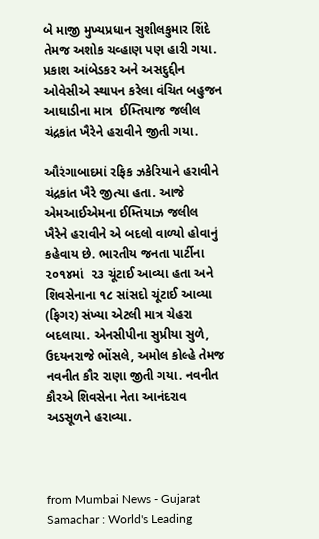બે માજી મુખ્યપ્રધાન સુશીલકુમાર શિંદે તેમજ અશોક ચવ્હાણ પણ હારી ગયા. પ્રકાશ આંબેડકર અને અસદુદ્દીન ઓવેસીએ સ્થાપન કરેલા વંચિત બહુજન આઘાડીના માત્ર  ઈમ્તિયાજ જલીલ ચંદ્રકાંત ખૈરેને હરાવીને જીતી ગયા.

ઔરંગાબાદમાં રફિક ઝકેરિયાને હરાવીને ચંદ્રકાંત ખૈરે જીત્યા હતા. આજે એમઆઈએમના ઈમ્તિયાઝ જલીલ ખૈરેને હરાવીને એ બદલો વાળ્યો હોવાનું કહેવાય છે. ભારતીય જનતા પાર્ટીના ૨૦૧૪માં  ૨૩ ચૂંટાઈ આવ્યા હતા અને શિવસેનાના ૧૮ સાંસદો ચૂંટાઈ આવ્યા (ફિગર) સંખ્યા એટલી માત્ર ચેહરા બદલાયા. એનસીપીના સુપ્રીયા સુળે, ઉદયનરાજે ભોંસલે, અમોલ કોલ્હે તેમજ નવનીત કૌર રાણા જીતી ગયા. નવનીત કૌરએ શિવસેના નેતા આનંદરાવ અડસૂળને હરાવ્યા.



from Mumbai News - Gujarat Samachar : World's Leading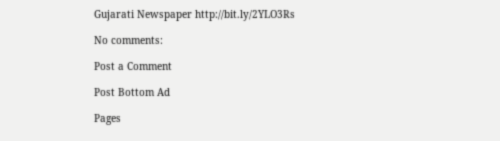Gujarati Newspaper http://bit.ly/2YLO3Rs

No comments:

Post a Comment

Post Bottom Ad

Pages